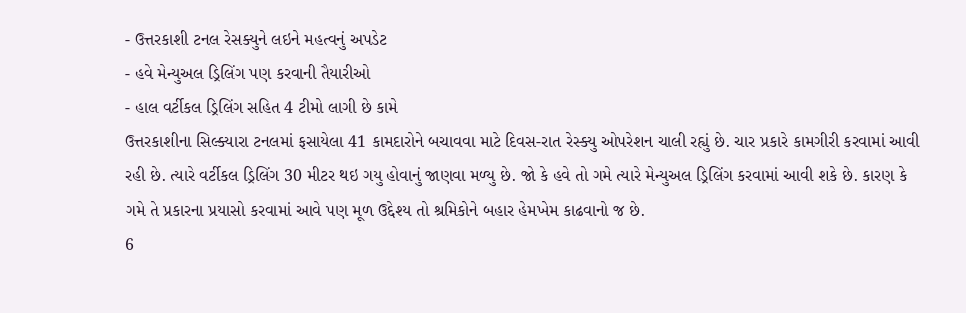- ઉત્તરકાશી ટનલ રેસક્યુને લઇને મહત્વનું અપડેટ
- હવે મેન્યુઅલ ડ્રિલિંગ પણ કરવાની તૈયારીઓ
- હાલ વર્ટીકલ ડ્રિલિંગ સહિત 4 ટીમો લાગી છે કામે
ઉત્તરકાશીના સિલ્ક્યારા ટનલમાં ફસાયેલા 41 કામદારોને બચાવવા માટે દિવસ-રાત રેસ્ક્યુ ઓપરેશન ચાલી રહ્યું છે. ચાર પ્રકારે કામગીરી કરવામાં આવી રહી છે. ત્યારે વર્ટીકલ ડ્રિલિંગ 30 મીટર થઇ ગયુ હોવાનું જાણવા મળ્યુ છે. જો કે હવે તો ગમે ત્યારે મેન્યુઅલ ડ્રિલિંગ કરવામાં આવી શકે છે. કારણ કે ગમે તે પ્રકારના પ્રયાસો કરવામાં આવે પણ મૂળ ઉદ્દેશ્ય તો શ્રમિકોને બહાર હેમખેમ કાઢવાનો જ છે.
6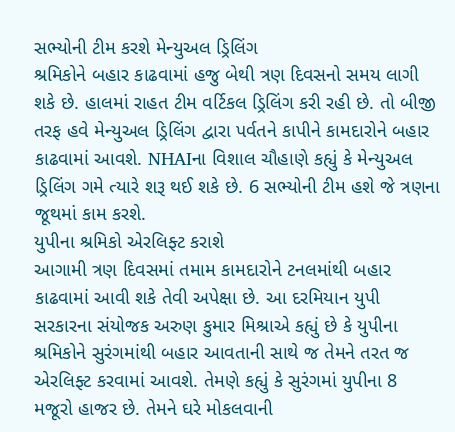સભ્યોની ટીમ કરશે મેન્યુઅલ ડ્રિલિંગ
શ્રમિકોને બહાર કાઢવામાં હજુ બેથી ત્રણ દિવસનો સમય લાગી શકે છે. હાલમાં રાહત ટીમ વર્ટિકલ ડ્રિલિંગ કરી રહી છે. તો બીજી તરફ હવે મેન્યુઅલ ડ્રિલિંગ દ્વારા પર્વતને કાપીને કામદારોને બહાર કાઢવામાં આવશે. NHAIના વિશાલ ચૌહાણે કહ્યું કે મેન્યુઅલ ડ્રિલિંગ ગમે ત્યારે શરૂ થઈ શકે છે. 6 સભ્યોની ટીમ હશે જે ત્રણના જૂથમાં કામ કરશે.
યુપીના શ્રમિકો એરલિફ્ટ કરાશે
આગામી ત્રણ દિવસમાં તમામ કામદારોને ટનલમાંથી બહાર કાઢવામાં આવી શકે તેવી અપેક્ષા છે. આ દરમિયાન યુપી સરકારના સંયોજક અરુણ કુમાર મિશ્રાએ કહ્યું છે કે યુપીના શ્રમિકોને સુરંગમાંથી બહાર આવતાની સાથે જ તેમને તરત જ એરલિફ્ટ કરવામાં આવશે. તેમણે કહ્યું કે સુરંગમાં યુપીના 8 મજૂરો હાજર છે. તેમને ઘરે મોકલવાની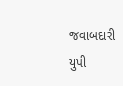જવાબદારી યુપી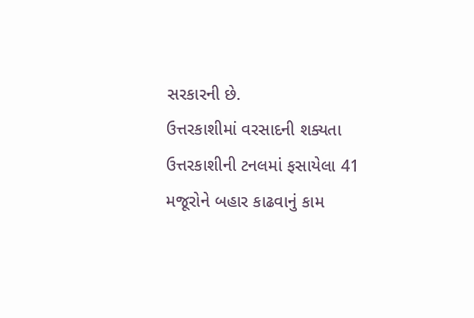સરકારની છે.
ઉત્તરકાશીમાં વરસાદની શક્યતા
ઉત્તરકાશીની ટનલમાં ફસાયેલા 41 મજૂરોને બહાર કાઢવાનું કામ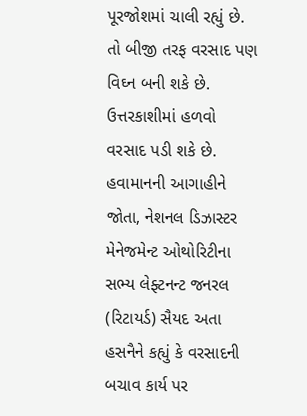પૂરજોશમાં ચાલી રહ્યું છે. તો બીજી તરફ વરસાદ પણ વિઘ્ન બની શકે છે. ઉત્તરકાશીમાં હળવો વરસાદ પડી શકે છે. હવામાનની આગાહીને જોતા, નેશનલ ડિઝાસ્ટર મેનેજમેન્ટ ઓથોરિટીના સભ્ય લેફ્ટનન્ટ જનરલ (રિટાયર્ડ) સૈયદ અતા હસનૈને કહ્યું કે વરસાદની બચાવ કાર્ય પર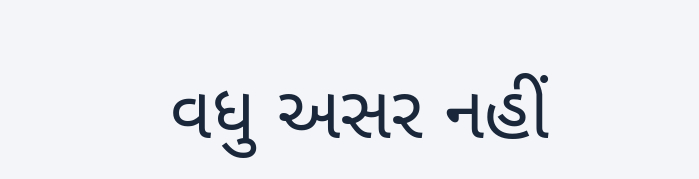વધુ અસર નહીં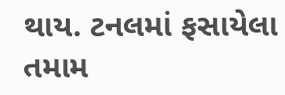થાય. ટનલમાં ફસાયેલા તમામ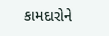કામદારોને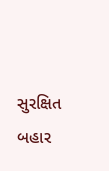સુરક્ષિત બહાર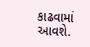કાઢવામાં આવશે.